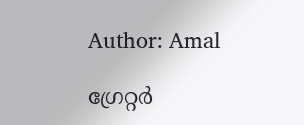Author: Amal

ഗ്രേറ്റർ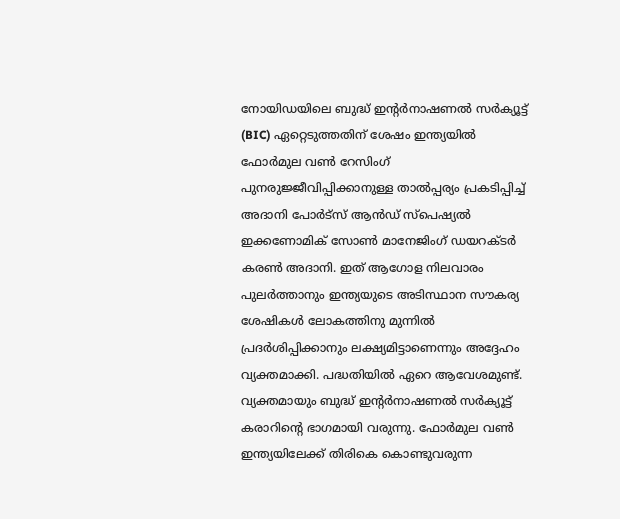നോയിഡയിലെ ബുദ്ധ് ഇന്റർനാഷണൽ സർക്യൂട്ട് (BIC) ഏറ്റെടുത്തതിന് ശേഷം ഇന്ത്യയിൽ ഫോർമുല വൺ റേസിംഗ് പുനരുജ്ജീവിപ്പിക്കാനുള്ള താൽപ്പര്യം പ്രകടിപ്പിച്ച് അദാനി പോർട്സ് ആൻഡ് സ്പെഷ്യൽ ഇക്കണോമിക് സോൺ മാനേജിംഗ് ഡയറക്ടർ കരൺ അദാനി. ഇത് ആഗോള നിലവാരം പുലർത്താനും ഇന്ത്യയുടെ അടിസ്ഥാന സൗകര്യ ശേഷികൾ ലോകത്തിനു മുന്നിൽ പ്രദർശിപ്പിക്കാനും ലക്ഷ്യമിട്ടാണെന്നും അദ്ദേഹം വ്യക്തമാക്കി. പദ്ധതിയിൽ ഏറെ ആവേശമുണ്ട്. വ്യക്തമായും ബുദ്ധ് ഇന്റർനാഷണൽ സർക്യൂട്ട് കരാറിന്റെ ഭാഗമായി വരുന്നു. ഫോർമുല വൺ ഇന്ത്യയിലേക്ക് തിരികെ കൊണ്ടുവരുന്ന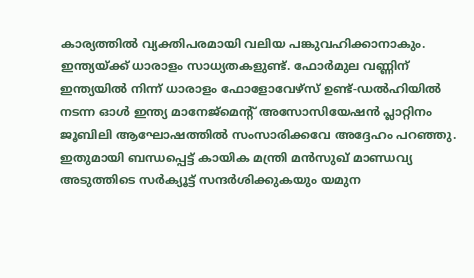കാര്യത്തിൽ വ്യക്തിപരമായി വലിയ പങ്കുവഹിക്കാനാകും. ഇന്ത്യയ്ക്ക് ധാരാളം സാധ്യതകളുണ്ട്. ഫോർമുല വണ്ണിന് ഇന്ത്യയിൽ നിന്ന് ധാരാളം ഫോളോവേഴ്‌സ് ഉണ്ട്-ഡൽഹിയിൽ നടന്ന ഓൾ ഇന്ത്യ മാനേജ്മെന്റ് അസോസിയേഷൻ പ്ലാറ്റിനം ജൂബിലി ആഘോഷത്തിൽ സംസാരിക്കവേ അദ്ദേഹം പറഞ്ഞു. ഇതുമായി ബന്ധപ്പെട്ട് കായിക മന്ത്രി മൻസുഖ് മാണ്ഡവ്യ അടുത്തിടെ സർക്യൂട്ട് സന്ദർശിക്കുകയും യമുന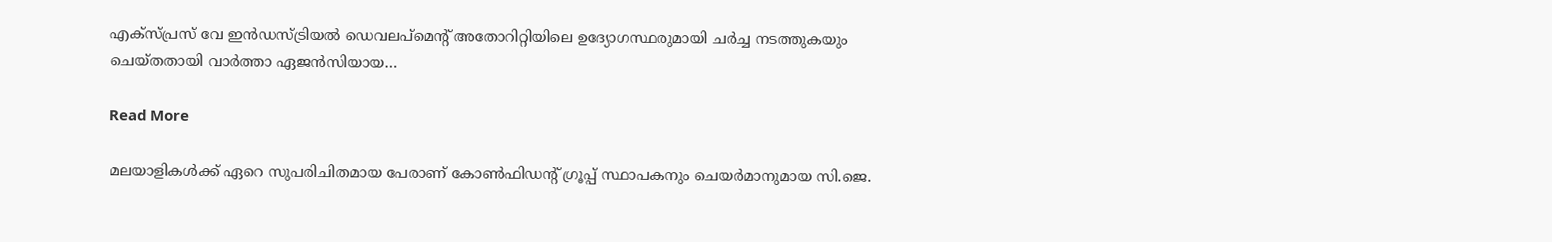എക്സ്പ്രസ് വേ ഇൻഡസ്ട്രിയൽ ഡെവലപ്‌മെന്റ് അതോറിറ്റിയിലെ ഉദ്യോഗസ്ഥരുമായി ചർച്ച നടത്തുകയും ചെയ്തതായി വാർത്താ ഏജൻസിയായ…

Read More

മലയാളികൾക്ക് ഏറെ സുപരിചിതമായ പേരാണ് കോൺഫിഡന്റ് ഗ്രൂപ്പ് സ്ഥാപകനും ചെയർമാനുമായ സി.ജെ.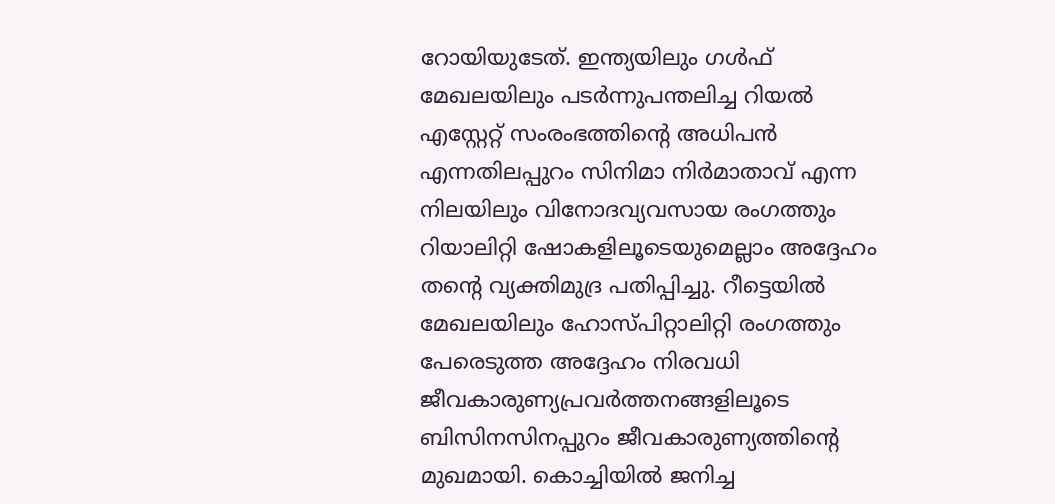റോയിയുടേത്. ഇന്ത്യയിലും ഗൾഫ് മേഖലയിലും പടർന്നുപന്തലിച്ച റിയൽ എസ്റ്റേറ്റ് സംരംഭത്തിന്റെ അധിപൻ എന്നതിലപ്പുറം സിനിമാ നിർമാതാവ് എന്ന നിലയിലും വിനോദവ്യവസായ രംഗത്തും റിയാലിറ്റി ഷോകളിലൂടെയുമെല്ലാം അദ്ദേഹം തന്റെ വ്യക്തിമുദ്ര പതിപ്പിച്ചു. റീട്ടെയിൽ മേഖലയിലും ഹോസ്പിറ്റാലിറ്റി രംഗത്തും പേരെടുത്ത അദ്ദേഹം നിരവധി ജീവകാരുണ്യപ്രവർത്തനങ്ങളിലൂടെ ബിസിനസിനപ്പുറം ജീവകാരുണ്യത്തിന്റെ മുഖമായി. കൊച്ചിയിൽ ജനിച്ച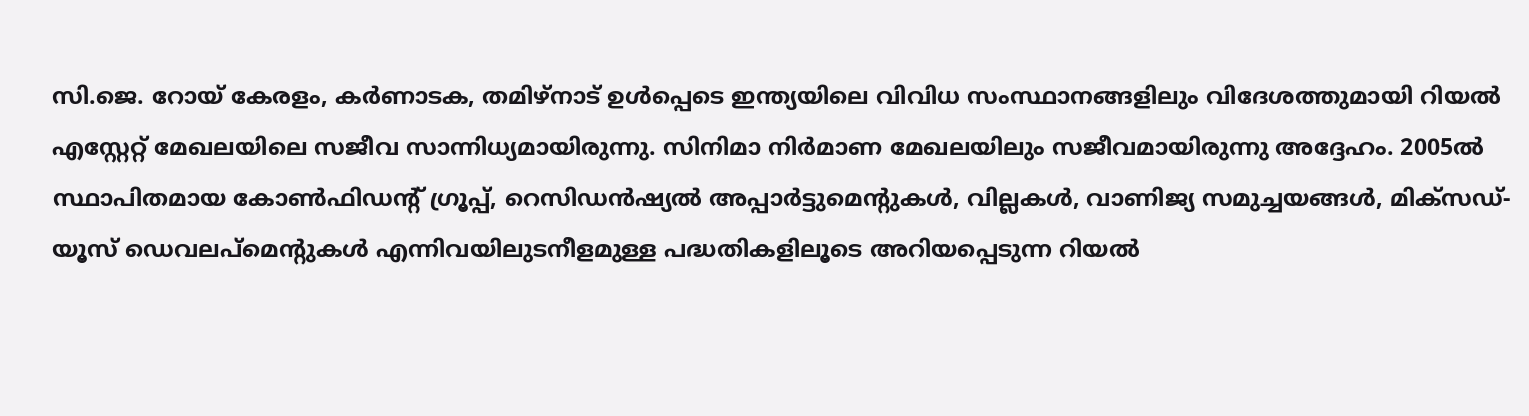സി.ജെ. റോയ് കേരളം, കർണാടക, തമിഴ്‌നാട് ഉൾപ്പെടെ ഇന്ത്യയിലെ വിവിധ സംസ്ഥാനങ്ങളിലും വിദേശത്തുമായി റിയൽ എസ്റ്റേറ്റ് മേഖലയിലെ സജീവ സാന്നിധ്യമായിരുന്നു. സിനിമാ നിർമാണ മേഖലയിലും സജീവമായിരുന്നു അദ്ദേഹം. 2005ൽ സ്ഥാപിതമായ കോൺഫിഡന്റ് ഗ്രൂപ്പ്, റെസിഡൻഷ്യൽ അപ്പാർട്ടുമെന്റുകൾ, വില്ലകൾ, വാണിജ്യ സമുച്ചയങ്ങൾ, മിക്സഡ്-യൂസ് ഡെവലപ്‌മെന്റുകൾ എന്നിവയിലുടനീളമുള്ള പദ്ധതികളിലൂടെ അറിയപ്പെടുന്ന റിയൽ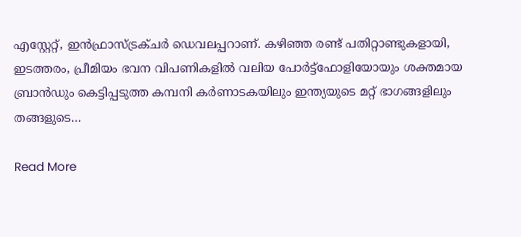എസ്റ്റേറ്റ്, ഇൻഫ്രാസ്ട്രക്ചർ ഡെവലപ്പറാണ്. കഴിഞ്ഞ രണ്ട് പതിറ്റാണ്ടുകളായി, ഇടത്തരം, പ്രീമിയം ഭവന വിപണികളിൽ വലിയ പോർട്ട്‌ഫോളിയോയും ശക്തമായ ബ്രാൻഡും കെട്ടിപ്പടുത്ത കമ്പനി കർണാടകയിലും ഇന്ത്യയുടെ മറ്റ് ഭാഗങ്ങളിലും തങ്ങളുടെ…

Read More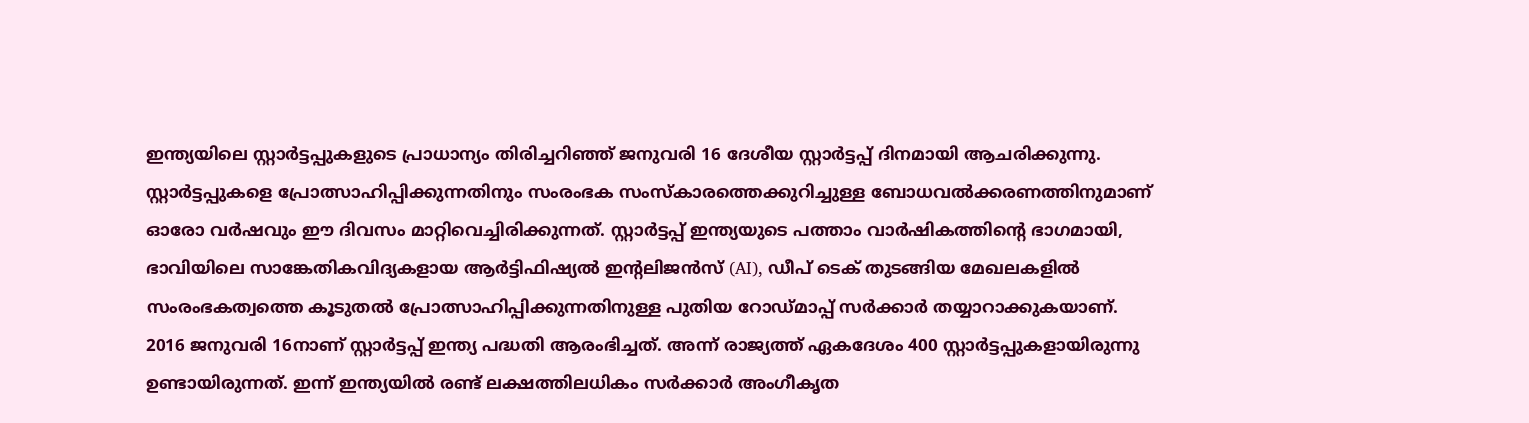ഇന്ത്യയിലെ സ്റ്റാർട്ടപ്പുകളുടെ പ്രാധാന്യം തിരിച്ചറിഞ്ഞ് ജനുവരി 16 ദേശീയ സ്റ്റാർട്ടപ്പ് ദിനമായി ആചരിക്കുന്നു. സ്റ്റാർട്ടപ്പുകളെ പ്രോത്സാഹിപ്പിക്കുന്നതിനും സംരംഭക സംസ്കാരത്തെക്കുറിച്ചുള്ള ബോധവൽക്കരണത്തിനുമാണ് ഓരോ വർഷവും ഈ ദിവസം മാറ്റിവെച്ചിരിക്കുന്നത്. സ്റ്റാർട്ടപ്പ് ഇന്ത്യയുടെ പത്താം വാർഷികത്തിന്റെ ഭാഗമായി, ഭാവിയിലെ സാങ്കേതികവിദ്യകളായ ആർട്ടിഫിഷ്യൽ ഇന്റലിജൻസ് (AI), ഡീപ് ടെക് തുടങ്ങിയ മേഖലകളിൽ സംരംഭകത്വത്തെ കൂടുതൽ പ്രോത്സാഹിപ്പിക്കുന്നതിനുള്ള പുതിയ റോഡ്‌മാപ്പ് സർക്കാർ തയ്യാറാക്കുകയാണ്. 2016 ജനുവരി 16നാണ് സ്റ്റാർട്ടപ്പ് ഇന്ത്യ പദ്ധതി ആരംഭിച്ചത്. അന്ന് രാജ്യത്ത് ഏകദേശം 400 സ്റ്റാർട്ടപ്പുകളായിരുന്നു ഉണ്ടായിരുന്നത്. ഇന്ന് ഇന്ത്യയിൽ രണ്ട് ലക്ഷത്തിലധികം സർക്കാർ അംഗീകൃത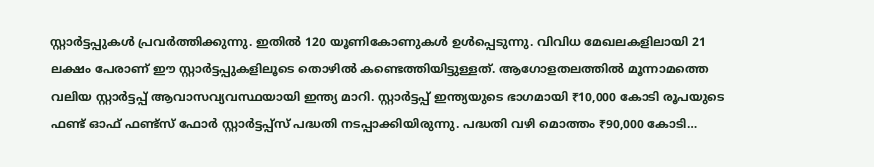സ്റ്റാർട്ടപ്പുകൾ പ്രവർത്തിക്കുന്നു. ഇതിൽ 120 യൂണികോണുകൾ ഉൾപ്പെടുന്നു. വിവിധ മേഖലകളിലായി 21 ലക്ഷം പേരാണ് ഈ സ്റ്റാർട്ടപ്പുകളിലൂടെ തൊഴിൽ കണ്ടെത്തിയിട്ടുള്ളത്. ആഗോളതലത്തിൽ മൂന്നാമത്തെ വലിയ സ്റ്റാർട്ടപ്പ് ആവാസവ്യവസ്ഥയായി ഇന്ത്യ മാറി. സ്റ്റാർട്ടപ്പ് ഇന്ത്യയുടെ ഭാഗമായി ₹10,000 കോടി രൂപയുടെ ഫണ്ട് ഓഫ് ഫണ്ട്സ് ഫോർ സ്റ്റാർട്ടപ്പ്സ് പദ്ധതി നടപ്പാക്കിയിരുന്നു. പദ്ധതി വഴി മൊത്തം ₹90,000 കോടി…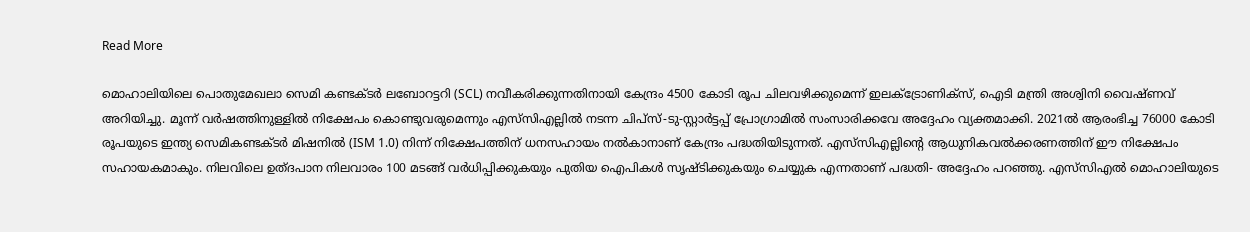Read More

മൊഹാലിയിലെ പൊതുമേഖലാ സെമി കണ്ടക്ടർ ലബോറട്ടറി (SCL) നവീകരിക്കുന്നതിനായി കേന്ദ്രം 4500 കോടി രൂപ ചിലവഴിക്കുമെന്ന് ഇലക്ട്രോണിക്‌സ്, ഐടി മന്ത്രി അശ്വിനി വൈഷ്ണവ് അറിയിച്ചു. മൂന്ന് വർഷത്തിനുള്ളിൽ നിക്ഷേപം കൊണ്ടുവരുമെന്നും എസ്‌സി‌എല്ലിൽ നടന്ന ചിപ്‌സ്-ടു-സ്റ്റാർട്ടപ്പ് പ്രോഗ്രാമിൽ സംസാരിക്കവേ അദ്ദേഹം വ്യക്തമാക്കി. 2021ൽ ആരംഭിച്ച 76000 കോടി രൂപയുടെ ഇന്ത്യ സെമികണ്ടക്ടർ മിഷനിൽ (ISM 1.0) നിന്ന് നിക്ഷേപത്തിന് ധനസഹായം നൽകാനാണ് കേന്ദ്രം പദ്ധതിയിടുന്നത്. എസ്‌സി‌എല്ലിന്റെ ആധുനികവൽക്കരണത്തിന് ഈ നിക്ഷേപം സഹായകമാകും. നിലവിലെ ഉത്ദപാന നിലവാരം 100 മടങ്ങ് വർധിപ്പിക്കുകയും പുതിയ ഐ‌പികൾ സൃഷ്ടിക്കുകയും ചെയ്യുക എന്നതാണ് പദ്ധതി- അദ്ദേഹം പറഞ്ഞു. എസ്‌സി‌എൽ മൊഹാലിയുടെ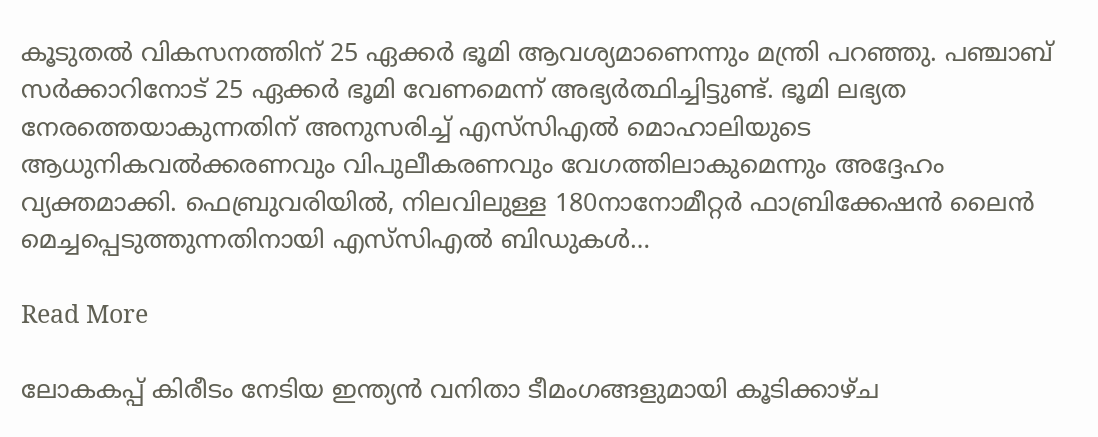കൂടുതൽ വികസനത്തിന് 25 ഏക്കർ ഭൂമി ആവശ്യമാണെന്നും മന്ത്രി പറഞ്ഞു. പഞ്ചാബ് സർക്കാറിനോട് 25 ഏക്കർ ഭൂമി വേണമെന്ന് അഭ്യർത്ഥിച്ചിട്ടുണ്ട്. ഭൂമി ലഭ്യത നേരത്തെയാകുന്നതിന് അനുസരിച്ച് എസ്‌സി‌എൽ മൊഹാലിയുടെ ആധുനികവൽക്കരണവും വിപുലീകരണവും വേഗത്തിലാകുമെന്നും അദ്ദേഹം വ്യക്തമാക്കി. ഫെബ്രുവരിയിൽ, നിലവിലുള്ള 180നാനോമീറ്റർ ഫാബ്രിക്കേഷൻ ലൈൻ മെച്ചപ്പെടുത്തുന്നതിനായി എസ്‌സി‌എൽ ബിഡുകൾ…

Read More

ലോകകപ്പ് കിരീടം നേടിയ ഇന്ത്യൻ വനിതാ ടീമംഗങ്ങളുമായി കൂടിക്കാഴ്ച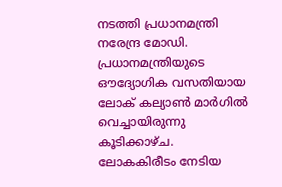നടത്തി പ്രധാനമന്ത്രി നരേന്ദ്ര മോഡി. പ്രധാനമന്ത്രിയുടെ ഔദ്യോഗിക വസതിയായ ലോക് കല്യാൺ മാർഗിൽ വെച്ചായിരുന്നു കൂടിക്കാഴ്ച. ലോകകിരീടം നേടിയ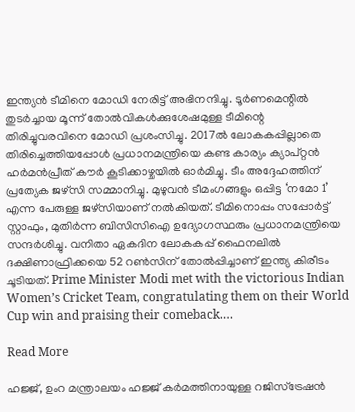ഇന്ത്യൻ ടീമിനെ മോഡി നേരിട്ട് അഭിനന്ദിച്ചു. ടൂർണമെന്റിൽ തുടർച്ചായ മൂന്ന് തോൽവികൾക്കുശേഷമുള്ള ടീമിന്റെ തിരിച്ചുവരവിനെ മോഡി പ്രശംസിച്ചു. 2017ൽ ലോകകപ്പില്ലാതെ തിരിച്ചെത്തിയപ്പോൾ പ്രധാനമന്ത്രിയെ കണ്ട കാര്യം ക്യാപ്റ്റൻ ഹർമൻപ്രീത് കൗർ കൂടിക്കാഴ്ചയിൽ ഓർമിച്ചു. ടീം അദ്ദേഹത്തിന് പ്രത്യേക ജഴ്‌സി സമ്മാനിച്ചു. മുഴുവൻ ടീമംഗങ്ങളും ഒപ്പിട്ട ‘നമോ 1’ എന്ന പേരുള്ള ജഴ്സിയാണ് നൽകിയത്. ടീമിനൊപ്പം സപ്പോർട്ട് സ്റ്റാഫും, മുതിർന്ന ബിസിസിഐ ഉദ്യോഗസ്ഥരും പ്രധാനമന്ത്രിയെ സന്ദർശിച്ചു. വനിതാ ഏകദിന ലോകകപ്പ് ഫൈനലിൽ ദക്ഷിണാഫ്രിക്കയെ 52 റൺസിന് തോൽപ്പിച്ചാണ് ഇന്ത്യ കിരീടം ചൂടിയത്. Prime Minister Modi met with the victorious Indian Women’s Cricket Team, congratulating them on their World Cup win and praising their comeback.…

Read More

ഹജ്ജ്, ഉംറ മന്ത്രാലയം ഹജ്ജ് കർമത്തിനായുള്ള റജിസ്ട്രേഷൻ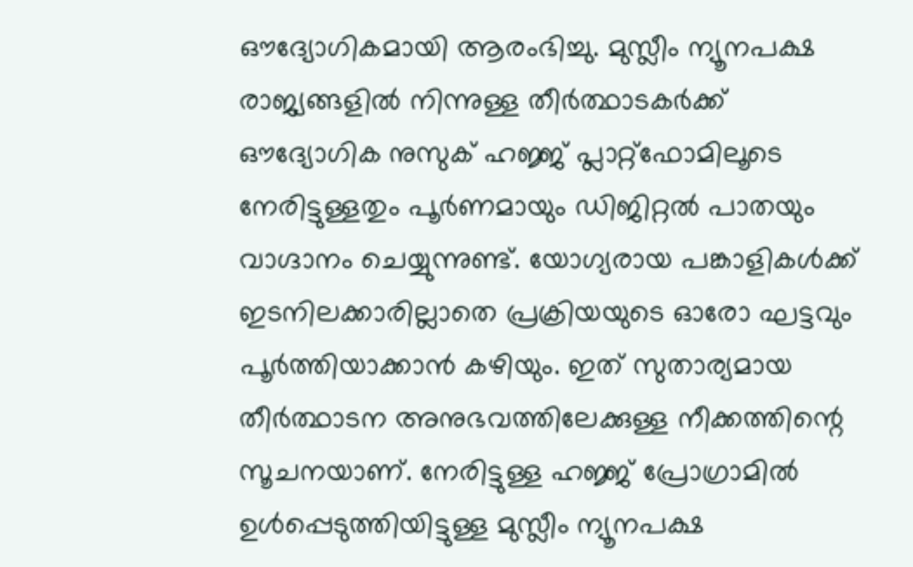ഔദ്യോഗികമായി ആരംഭിച്ചു. മുസ്ലീം ന്യൂനപക്ഷ രാജ്യങ്ങളിൽ നിന്നുള്ള തീർത്ഥാടകർക്ക് ഔദ്യോഗിക നുസുക് ഹജ്ജ് പ്ലാറ്റ്‌ഫോമിലൂടെ നേരിട്ടുള്ളതും പൂർണമായും ഡിജിറ്റൽ പാതയും വാഗ്ദാനം ചെയ്യുന്നുണ്ട്. യോഗ്യരായ പങ്കാളികൾക്ക് ഇടനിലക്കാരില്ലാതെ പ്രക്രിയയുടെ ഓരോ ഘട്ടവും പൂർത്തിയാക്കാൻ കഴിയും. ഇത് സുതാര്യമായ തീർത്ഥാടന അനുഭവത്തിലേക്കുള്ള നീക്കത്തിന്റെ സൂചനയാണ്. നേരിട്ടുള്ള ഹജ്ജ് പ്രോഗ്രാമിൽ ഉൾപ്പെടുത്തിയിട്ടുള്ള മുസ്ലീം ന്യൂനപക്ഷ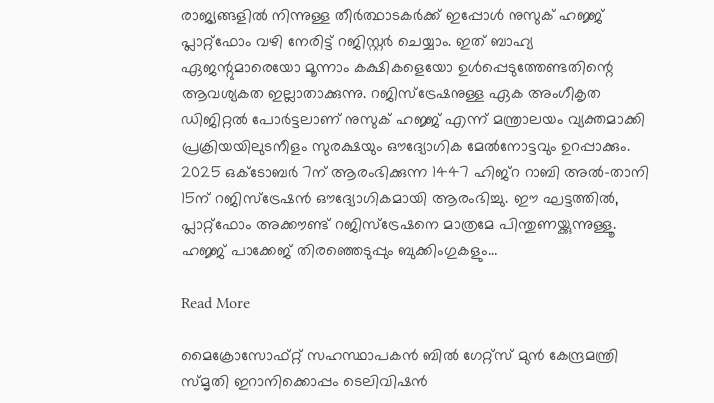രാജ്യങ്ങളിൽ നിന്നുള്ള തീർത്ഥാടകർക്ക് ഇപ്പോൾ നുസുക് ഹജ്ജ് പ്ലാറ്റ്‌ഫോം വഴി നേരിട്ട് റജിസ്റ്റർ ചെയ്യാം. ഇത് ബാഹ്യ ഏജന്റുമാരെയോ മൂന്നാം കക്ഷികളെയോ ഉൾപ്പെടുത്തേണ്ടതിന്റെ ആവശ്യകത ഇല്ലാതാക്കുന്നു. റജിസ്ട്രേഷനുള്ള ഏക അംഗീകൃത ഡിജിറ്റൽ പോർട്ടലാണ് നുസുക് ഹജ്ജ് എന്ന് മന്ത്രാലയം വ്യക്തമാക്കി പ്രക്രിയയിലുടനീളം സുരക്ഷയും ഔദ്യോഗിക മേൽനോട്ടവും ഉറപ്പാക്കും. 2025 ഒക്ടോബർ 7ന് ആരംഭിക്കുന്ന 1447 ഹിജ്റ റാബി അൽ-താനി 15ന് റജിസ്ട്രേഷൻ ഔദ്യോഗികമായി ആരംഭിച്ചു. ഈ ഘട്ടത്തിൽ, പ്ലാറ്റ്ഫോം അക്കൗണ്ട് റജിസ്ട്രേഷനെ മാത്രമേ പിന്തുണയ്ക്കുന്നുള്ളൂ. ഹജ്ജ് പാക്കേജ് തിരഞ്ഞെടുപ്പും ബുക്കിംഗുകളും…

Read More

മൈക്രോസോഫ്റ്റ് സഹസ്ഥാപകൻ ബിൽ ഗേറ്റ്സ് മുൻ കേന്ദ്രമന്ത്രി സ്മൃതി ഇറാനിക്കൊപ്പം ടെലിവിഷൻ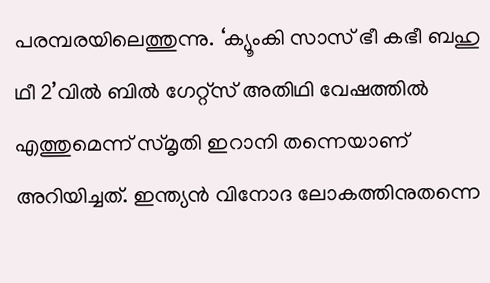പരമ്പരയിലെത്തുന്നു. ‘ക്യൂംകി സാസ് ഭീ കഭീ ബഹു ഥീ 2’വിൽ ബിൽ ഗേറ്റ്സ് അതിഥി വേഷത്തിൽ എത്തുമെന്ന് സ്മൃതി ഇറാനി തന്നെയാണ് അറിയിച്ചത്. ഇന്ത്യൻ വിനോദ ലോകത്തിനുതന്നെ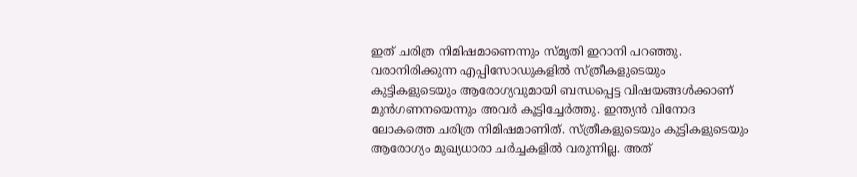ഇത് ചരിത്ര നിമിഷമാണെന്നും സ്മൃതി ഇറാനി പറഞ്ഞു. വരാനിരിക്കുന്ന എപ്പിസോഡുകളിൽ സ്ത്രീകളുടെയും കുട്ടികളുടെയും ആരോഗ്യവുമായി ബന്ധപ്പെട്ട വിഷയങ്ങൾക്കാണ് മുൻഗണനയെന്നും അവർ കൂട്ടിച്ചേർത്തു. ഇന്ത്യൻ വിനോദ ലോകത്തെ ചരിത്ര നിമിഷമാണിത്. സ്ത്രീകളുടെയും കുട്ടികളുടെയും ആരോഗ്യം മുഖ്യധാരാ ചർച്ചകളിൽ വരുന്നില്ല. അത്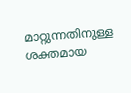മാറ്റുന്നതിനുള്ള ശക്തമായ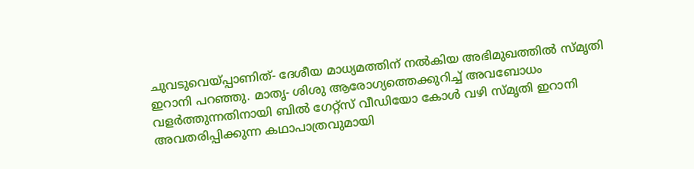ചുവടുവെയ്പ്പാണിത്- ദേശീയ മാധ്യമത്തിന് നൽകിയ അഭിമുഖത്തിൽ സ്മൃതി ഇറാനി പറഞ്ഞു. മാതൃ- ശിശു ആരോഗ്യത്തെക്കുറിച്ച് അവബോധം വളർത്തുന്നതിനായി ബിൽ ഗേറ്റ്സ് വീഡിയോ കോൾ വഴി സ്മൃതി ഇറാനി അവതരിപ്പിക്കുന്ന കഥാപാത്രവുമായി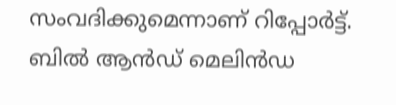സംവദിക്കുമെന്നാണ് റിപ്പോർട്ട്. ബിൽ ആൻഡ് മെലിൻഡ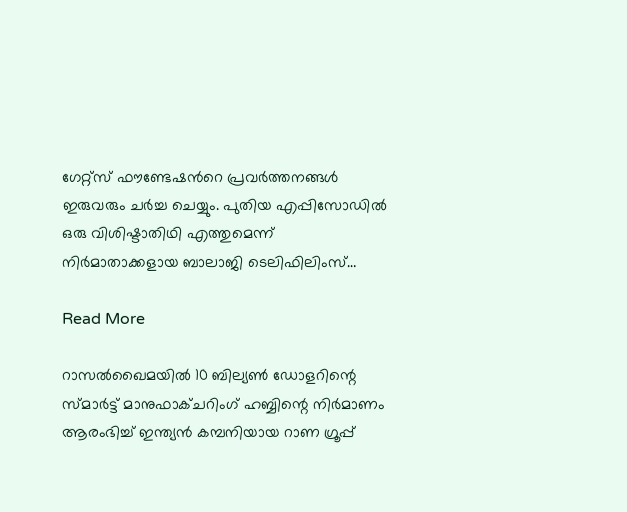ഗേറ്റ്സ് ഫൗണ്ടേഷൻറെ പ്രവർത്തനങ്ങൾ ഇരുവരും ചർച്ച ചെയ്യും. പുതിയ എപ്പിസോഡിൽ ഒരു വിശിഷ്ടാതിഥി എത്തുമെന്ന് നിർമാതാക്കളായ ബാലാജി ടെലിഫിലിംസ്…

Read More

റാസൽഖൈമയിൽ 10 ബില്യൺ ഡോളറിന്റെ സ്മാർട്ട് മാനുഫാക്ചറിംഗ് ഹബ്ബിന്റെ നിർമാണം ആരംഭിച്ച് ഇന്ത്യൻ കമ്പനിയായ റാണ ഗ്രൂപ്പ്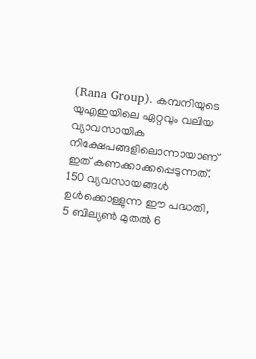(Rana Group). കമ്പനിയുടെ യുഎഇയിലെ ഏറ്റവും വലിയ വ്യാവസായിക നിക്ഷേപങ്ങളിലൊന്നായാണ് ഇത് കണക്കാക്കപ്പെടുന്നത്. 150 വ്യവസായങ്ങൾ ഉൾക്കൊള്ളുന്ന ഈ പദ്ധതി, 5 ബില്യൺ മുതൽ 6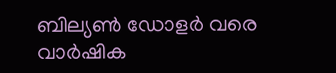ബില്യൺ ഡോളർ വരെ വാർഷിക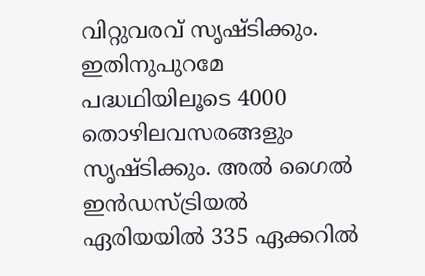വിറ്റുവരവ് സൃഷ്ടിക്കും. ഇതിനുപുറമേ പദ്ധഥിയിലൂടെ 4000 തൊഴിലവസരങ്ങളും സൃഷ്ടിക്കും. അൽ ഗൈൽ ഇൻഡസ്ട്രിയൽ ഏരിയയിൽ 335 ഏക്കറിൽ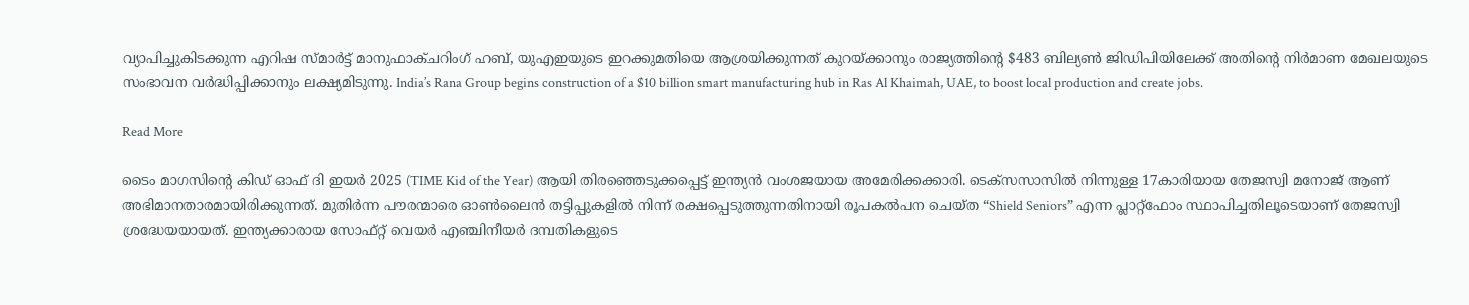വ്യാപിച്ചുകിടക്കുന്ന എറിഷ സ്മാർട്ട് മാനുഫാക്ചറിംഗ് ഹബ്, യുഎഇയുടെ ഇറക്കുമതിയെ ആശ്രയിക്കുന്നത് കുറയ്ക്കാനും രാജ്യത്തിന്റെ $483 ബില്യൺ ജിഡിപിയിലേക്ക് അതിന്റെ നിർമാണ മേഖലയുടെ സംഭാവന വർദ്ധിപ്പിക്കാനും ലക്ഷ്യമിടുന്നു. India’s Rana Group begins construction of a $10 billion smart manufacturing hub in Ras Al Khaimah, UAE, to boost local production and create jobs.

Read More

ടൈം മാഗസിന്റെ കിഡ് ഓഫ് ദി ഇയർ 2025 (TIME Kid of the Year) ആയി തിരഞ്ഞെടുക്കപ്പെട്ട് ഇന്ത്യൻ വംശജയായ അമേരിക്കക്കാരി. ടെക്സസാസിൽ നിന്നുള്ള 17കാരിയായ തേജസ്വി മനോജ് ആണ് അഭിമാനതാരമായിരിക്കുന്നത്. മുതിർന്ന പൗരന്മാരെ ഓൺലൈൻ തട്ടിപ്പുകളിൽ നിന്ന് രക്ഷപ്പെടുത്തുന്നതിനായി രൂപകൽപന ചെയ്ത “Shield Seniors” എന്ന പ്ലാറ്റ്‌ഫോം സ്ഥാപിച്ചതിലൂടെയാണ് തേജസ്വി ശ്രദ്ധേയയായത്. ഇന്ത്യക്കാരായ സോഫ്റ്റ് വെയർ എഞ്ചിനീയർ ദമ്പതികളുടെ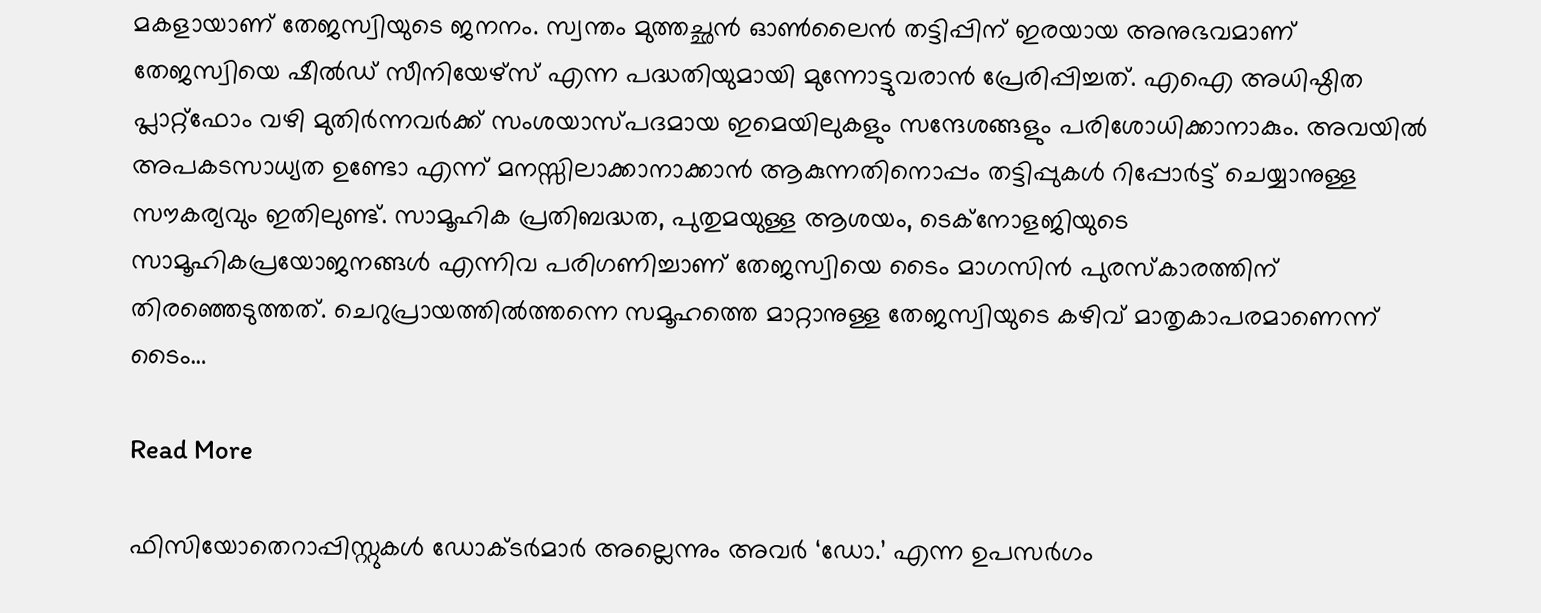മകളായാണ് തേജസ്വിയുടെ ജനനം. സ്വന്തം മുത്തച്ഛൻ ഓൺലൈൻ തട്ടിപ്പിന് ഇരയായ അനുഭവമാണ് തേജസ്വിയെ ഷീൽഡ് സീനിയേഴ്‌സ് എന്ന പദ്ധതിയുമായി മുന്നോട്ടുവരാൻ പ്രേരിപ്പിച്ചത്. എഐ അധിഷ്ഠിത പ്ലാറ്റ്ഫോം വഴി മുതിർന്നവർക്ക് സംശയാസ്പദമായ ഇമെയിലുകളും സന്ദേശങ്ങളും പരിശോധിക്കാനാകും. അവയിൽ അപകടസാധ്യത ഉണ്ടോ എന്ന് മനസ്സിലാക്കാനാക്കാൻ ആകുന്നതിനൊപ്പം തട്ടിപ്പുകൾ റിപ്പോർട്ട് ചെയ്യാനുള്ള സൗകര്യവും ഇതിലുണ്ട്. സാമൂഹിക പ്രതിബദ്ധത, പുതുമയുള്ള ആശയം, ടെക്‌നോളജിയുടെ സാമൂഹികപ്രയോജനങ്ങൾ എന്നിവ പരിഗണിച്ചാണ് തേജസ്വിയെ ടൈം മാഗസിൻ പുരസ്കാരത്തിന് തിരഞ്ഞെടുത്തത്. ചെറുപ്രായത്തിൽത്തന്നെ സമൂഹത്തെ മാറ്റാനുള്ള തേജസ്വിയുടെ കഴിവ് മാതൃകാപരമാണെന്ന് ടൈം…

Read More

ഫിസിയോതെറാപ്പിസ്റ്റുകൾ ഡോക്ടർമാർ അല്ലെന്നും അവർ ‘ഡോ.’ എന്ന ഉപസർഗം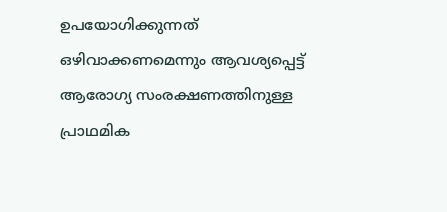ഉപയോഗിക്കുന്നത് ഒഴിവാക്കണമെന്നും ആവശ്യപ്പെട്ട് ആരോഗ്യ സംരക്ഷണത്തിനുള്ള പ്രാഥമിക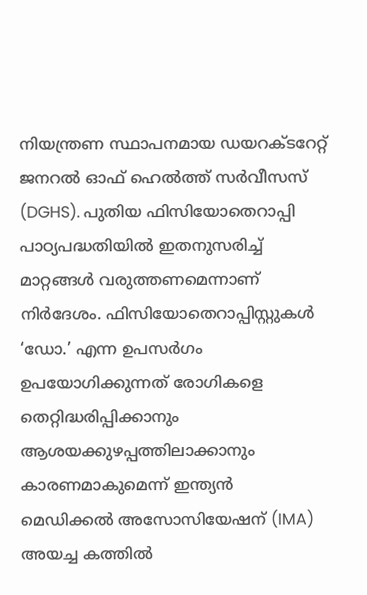നിയന്ത്രണ സ്ഥാപനമായ ഡയറക്ടറേറ്റ് ജനറൽ ഓഫ് ഹെൽത്ത് സർവീസസ് (DGHS). പുതിയ ഫിസിയോതെറാപ്പി പാഠ്യപദ്ധതിയിൽ ഇതനുസരിച്ച് മാറ്റങ്ങൾ വരുത്തണമെന്നാണ് നിർദേശം. ഫിസിയോതെറാപ്പിസ്റ്റുകൾ ‘ഡോ.’ എന്ന ഉപസർഗം ഉപയോഗിക്കുന്നത് രോഗികളെ തെറ്റിദ്ധരിപ്പിക്കാനും ആശയക്കുഴപ്പത്തിലാക്കാനും കാരണമാകുമെന്ന് ഇന്ത്യൻ മെഡിക്കൽ അസോസിയേഷന് (IMA) അയച്ച കത്തിൽ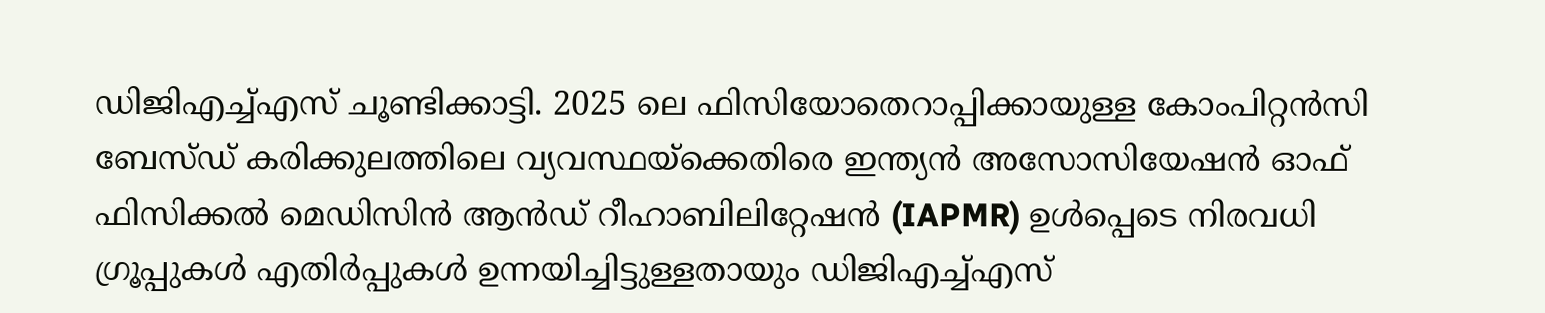ഡിജിഎച്ച്എസ് ചൂണ്ടിക്കാട്ടി. 2025 ലെ ഫിസിയോതെറാപ്പിക്കായുള്ള കോംപിറ്റൻസി ബേസ്ഡ് കരിക്കുലത്തിലെ വ്യവസ്ഥയ്‌ക്കെതിരെ ഇന്ത്യൻ അസോസിയേഷൻ ഓഫ് ഫിസിക്കൽ മെഡിസിൻ ആൻഡ് റീഹാബിലിറ്റേഷൻ (IAPMR) ഉൾപ്പെടെ നിരവധി ഗ്രൂപ്പുകൾ എതിർപ്പുകൾ ഉന്നയിച്ചിട്ടുള്ളതായും ഡിജിഎച്ച്എസ്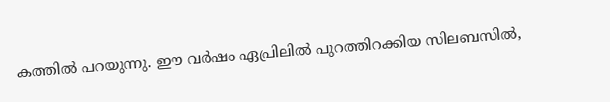കത്തിൽ പറയുന്നു. ഈ വർഷം ഏപ്രിലിൽ പുറത്തിറക്കിയ സിലബസിൽ,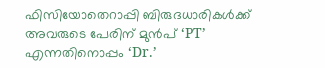ഫിസിയോതെറാപ്പി ബിരുദധാരികൾക്ക് അവരുടെ പേരിന് മുൻപ് ‘PT’ എന്നതിനൊപ്പം ‘Dr.’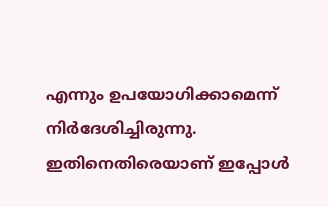എന്നും ഉപയോഗിക്കാമെന്ന് നിർദേശിച്ചിരുന്നു. ഇതിനെതിരെയാണ് ഇപ്പോൾ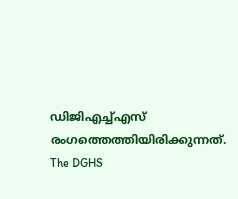ഡിജിഎച്ച്എസ് രംഗത്തെത്തിയിരിക്കുന്നത്. The DGHS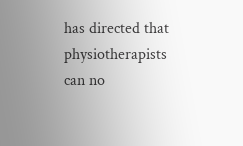has directed that physiotherapists can no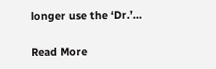longer use the ‘Dr.’…

Read More